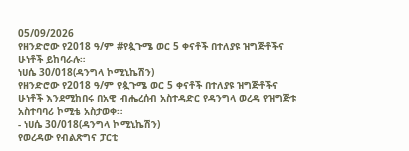05/09/2026
የዘንድሮው የ2018 ዓ/ም #የጷጉሜ ወር 5 ቀናቶች በተለያዩ ዝግጅቶችና ሁነቶች ይከባራሉ።
ነሀሴ 30/018(ዳንግላ ኮሚኒኬሽን)
የዘንድሮው የ2018 ዓ/ም የጷጉሜ ወር 5 ቀናቶች በተለያዩ ዝግጅቶችና ሁነቶች እንደሚከበሩ በአዊ ብሔረሰብ አስተዳድር የዳንግላ ወረዳ የዝግጅቱ አስተባባሪ ኮሚቴ አስታወቀ።
- ነሀሴ 30/018(ዳንግላ ኮሚኒኬሽን)
የወረዳው የብልጽግና ፓርቲ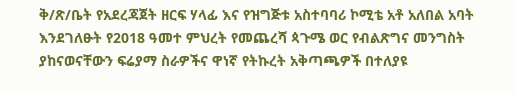ቅ/ጽ/ቤት የአደረጃጀት ዘርፍ ሃላፊ እና የዝግጅቱ አስተባባሪ ኮሚቴ አቶ አለበል አባት እንደገለፁት የ2018 ዓመተ ምህረት የመጨረሻ ጳጉሜ ወር የብልጽግና መንግስት ያከናወናቸውን ፍሬያማ ስራዎችና ዋነኛ የትኩረት አቅጣጫዎች በተለያዩ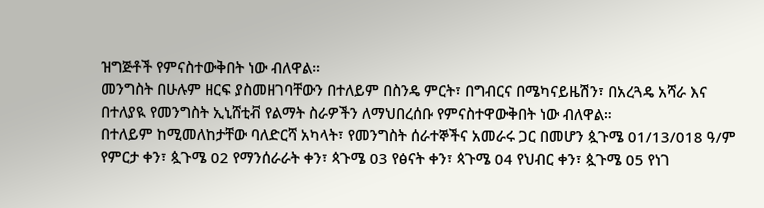ዝግጅቶች የምናስተውቅበት ነው ብለዋል።
መንግስት በሁሉም ዘርፍ ያስመዘገባቸውን በተለይም በስንዴ ምርት፣ በግብርና በሜካናይዜሽን፣ በአረጓዴ አሻራ እና በተለያዪ የመንግስት ኢኒሸቲቭ የልማት ስራዎችን ለማህበረሰቡ የምናስተዋውቅበት ነው ብለዋል።
በተለይም ከሚመለከታቸው ባለድርሻ አካላት፣ የመንግስት ሰራተኞችና አመራሩ ጋር በመሆን ጷጉሜ 01/13/018 ዓ/ም የምርታ ቀን፣ ጷጉሜ 02 የማንሰራራት ቀን፣ ጳጉሜ 03 የፅናት ቀን፣ ጳጉሜ 04 የህብር ቀን፣ ጷጉሜ 05 የነገ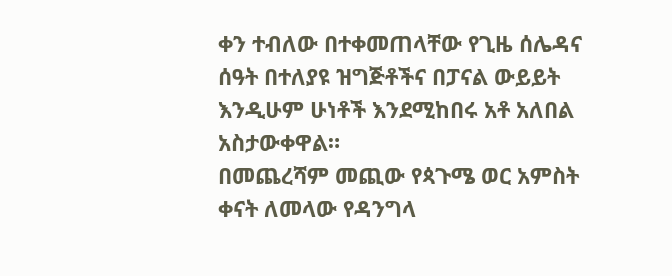ቀን ተብለው በተቀመጠላቸው የጊዜ ሰሌዳና ሰዓት በተለያዩ ዝግጅቶችና በፓናል ውይይት እንዲሁም ሁነቶች እንደሚከበሩ አቶ አለበል አስታውቀዋል።
በመጨረሻም መጪው የጳጉሜ ወር አምስት ቀናት ለመላው የዳንግላ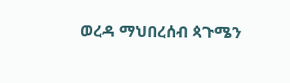ወረዳ ማህበረሰብ ጳጉሜን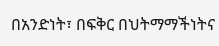በአንድነት፣ በፍቅር በህትማማችነትና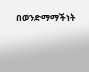በወንድማማችነት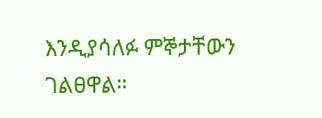እንዲያሳለፉ ምኞታቸውን ገልፀዋል።